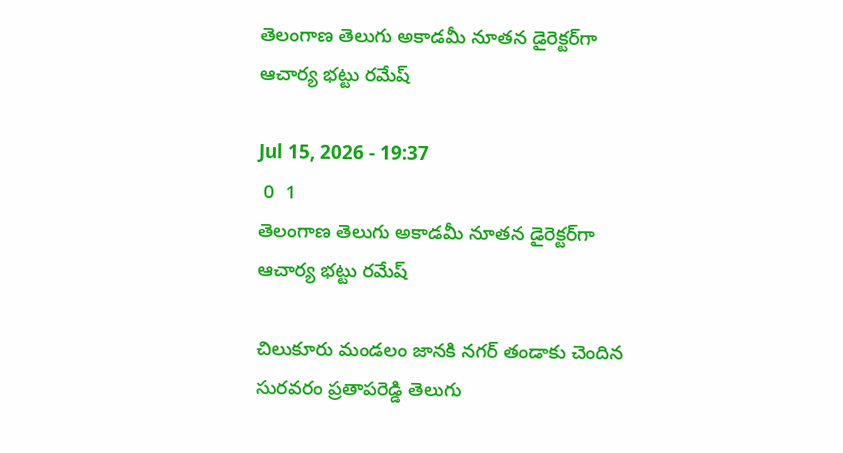తెలంగాణ తెలుగు అకాడమీ నూతన డైరెక్టర్‌గా ఆచార్య భట్టు రమేష్

Jul 15, 2026 - 19:37
 0  1
తెలంగాణ తెలుగు అకాడమీ నూతన డైరెక్టర్‌గా ఆచార్య భట్టు రమేష్

చిలుకూరు మండలం జానకి నగర్ తండాకు చెందిన సురవరం ప్రతాపరెడ్డి తెలుగు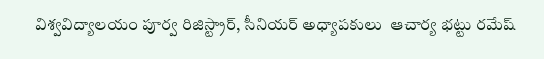విశ్వవిద్యాలయం పూర్వ రిజిస్ట్రార్, సీనియర్ అధ్యాపకులు  ఆచార్య భట్టు రమేష్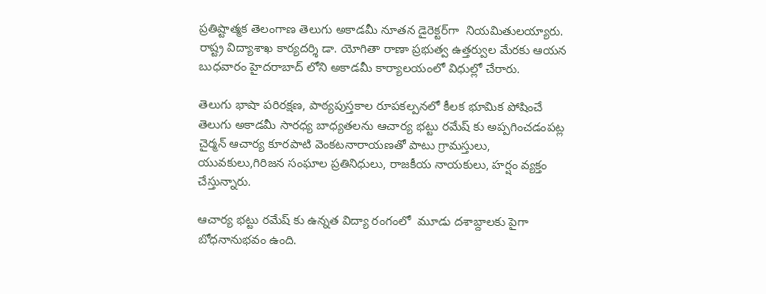ప్రతిష్టాత్మక తెలంగాణ తెలుగు అకాడమీ నూతన డైరెక్టర్‌గా  నియమితులయ్యారు.  రాష్ట్ర విద్యాశాఖ కార్యదర్శి డా. యోగితా రాణా ప్రభుత్వ ఉత్తర్వుల మేరకు ఆయన బుధవారం హైదరాబాద్ లోని అకాడమీ కార్యాలయంలో విధుల్లో చేరారు.

తెలుగు భాషా పరిరక్షణ, పాఠ్యపుస్తకాల రూపకల్పనలో కీలక భూమిక పోషించే తెలుగు అకాడమీ సారధ్య బాధ్యతలను ఆచార్య భట్టు రమేష్ కు అప్పగించడంపట్ల చైర్మన్ ఆచార్య కూరపాటి వెంకటనారాయణతో పాటు గ్రామస్తులు, యువకులు,గిరిజన సంఘాల ప్రతినిధులు, రాజకీయ నాయకులు, హర్షం వ్యక్తం చేస్తున్నారు.

ఆచార్య భట్టు రమేష్ కు ఉన్నత విద్యా రంగంలో  మూడు దశాబ్దాలకు పైగా  బోధనానుభవం ఉంది.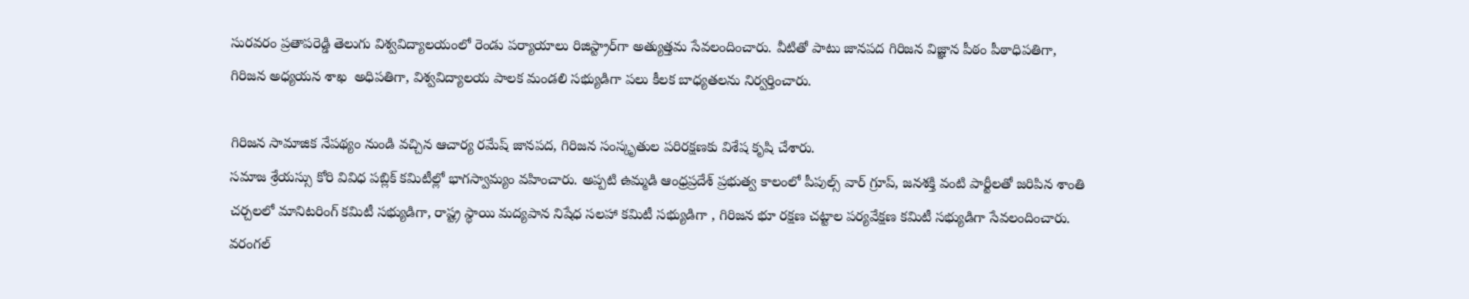సురవరం ప్రతాపరెడ్డి తెలుగు విశ్వవిద్యాలయంలో రెండు పర్యాయాలు రిజిస్ట్రార్‌గా అత్యుత్తమ సేవలందించారు. వీటితో పాటు జానపద గిరిజన విజ్ఞాన పీఠం పీఠాధిపతిగా, గిరిజన అధ్యయన శాఖ  అధిపతిగా, విశ్వవిద్యాలయ పాలక మండలి సభ్యుడిగా పలు కీలక బాధ్యతలను నిర్వర్తించారు.

గిరిజన సామాజిక నేపథ్యం నుండి వచ్చిన ఆచార్య రమేష్ జానపద, గిరిజన సంస్కృతుల పరిరక్షణకు విశేష కృషి చేశారు.
సమాజ శ్రేయస్సు కోరి వివిధ పబ్లిక్ కమిటీల్లో భాగస్వామ్యం వహించారు. అప్పటి ఉమ్మడి ఆంధ్రప్రదేశ్ ప్రభుత్వ కాలంలో పీపుల్స్ వార్ గ్రూప్, జనశక్తి వంటి పార్టీలతో జరిపిన శాంతి చర్చలలో మానిటరింగ్ కమిటీ సభ్యుడిగా, రాష్ట్ర స్థాయి మద్యపాన నిషేధ సలహా కమిటీ సభ్యుడిగా , గిరిజన భూ రక్షణ చట్టాల పర్యవేక్షణ కమిటీ సభ్యుడిగా సేవలందించారు.
వరంగల్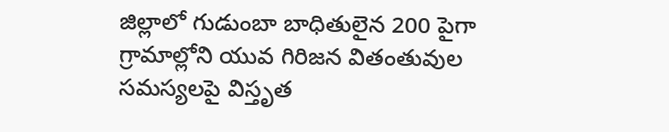జిల్లాలో గుడుంబా బాధితులైన 200 పైగా గ్రామాల్లోని యువ గిరిజన వితంతువుల సమస్యలపై విస్తృత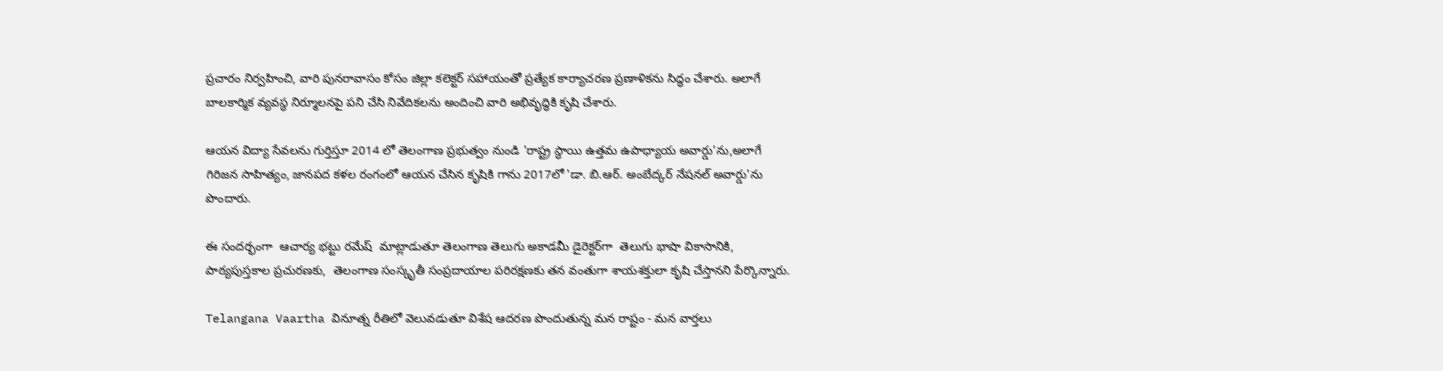ప్రచారం నిర్వహించి, వారి పునరావాసం కోసం జిల్లా కలెక్టర్ సహాయంతో ప్రత్యేక కార్యాచరణ ప్రణాళికను సిద్ధం చేశారు. అలాగే బాలకార్మిక వ్యవస్థ నిర్మూలనపై పని చేసి నివేదికలను అందించి వారి అభివృద్ధికి కృషి చేశారు.

ఆయన విద్యా సేవలను గుర్తిస్తూ 2014 లో తెలంగాణ ప్రభుత్వం నుండి 'రాష్ట్ర స్థాయి ఉత్తమ ఉపాధ్యాయ అవార్డు'ను,అలాగే గిరిజన సాహిత్యం, జానపద కళల రంగంలో ఆయన చేసిన కృషికి గాను 2017లో 'డా. బి.ఆర్. అంబేద్కర్ నేషనల్ అవార్డు'ను పొందారు.

ఈ సందర్భంగా  ఆచార్య భట్టు రమేష్  మాట్లాడుతూ తెలంగాణ తెలుగు అకాడమీ డైరెక్టర్‌గా  తెలుగు భాషా వికాసానికి, పాఠ్యపుస్తకాల ప్రచురణకు,  తెలంగాణ సంస్కృతీ సంప్రదాయాల పరిరక్షణకు తన వంతుగా శాయశక్తులా కృషి చేస్తానని పేర్కొన్నారు.

Telangana Vaartha వినూత్న రీతిలో వెలువడుతూ విశేష ఆదరణ పొందుతున్న మన రాష్టం - మన వార్తలు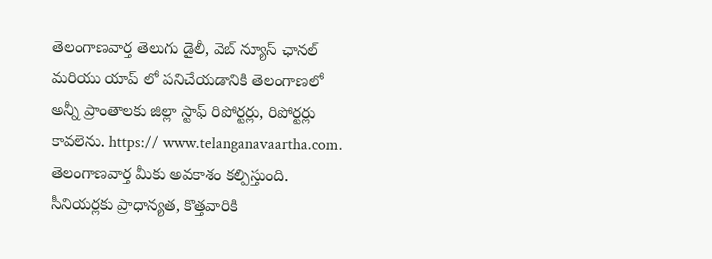తెలంగాణవార్త తెలుగు డైలీ, వెబ్ న్యూస్ ఛానల్ మరియు యాప్ లో పనిచేయడానికి తెలంగాణలో అన్నీ ప్రాంతాలకు జిల్లా స్టాఫ్ రిపోర్టర్లు, రిపోర్టర్లు కావలెను. https:// www.telanganavaartha.com. తెలంగాణవార్త మీకు అవకాశం కల్పిస్తుంది. సీనియర్లకు ప్రాధాన్యత, కొత్తవారికి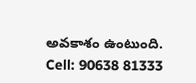అవకాశం ఉంటుంది. Cell: 90638 81333